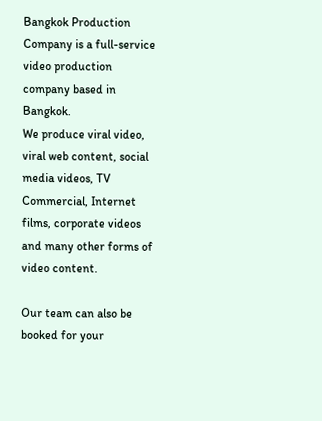Bangkok Production Company is a full-service video production company based in Bangkok.
We produce viral video, viral web content, social media videos, TV Commercial, Internet films, corporate videos and many other forms of video content.

Our team can also be booked for your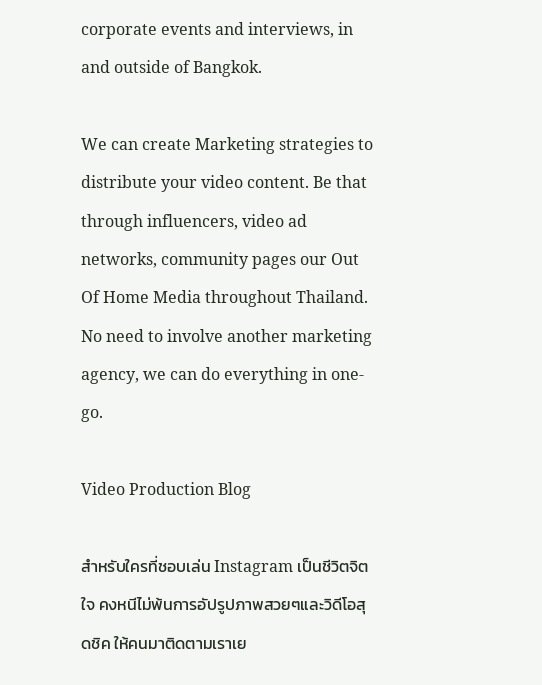corporate events and interviews, in and outside of Bangkok.

We can create Marketing strategies to distribute your video content. Be that through influencers, video ad networks, community pages our Out Of Home Media throughout Thailand. No need to involve another marketing agency, we can do everything in one-go.

Video Production Blog

สำหรับใครที่ชอบเล่น Instagram เป็นชีวิตจิตใจ คงหนีไม่พ้นการอัปรูปภาพสวยๆและวิดีโอสุดชิค ให้คนมาติดตามเราเย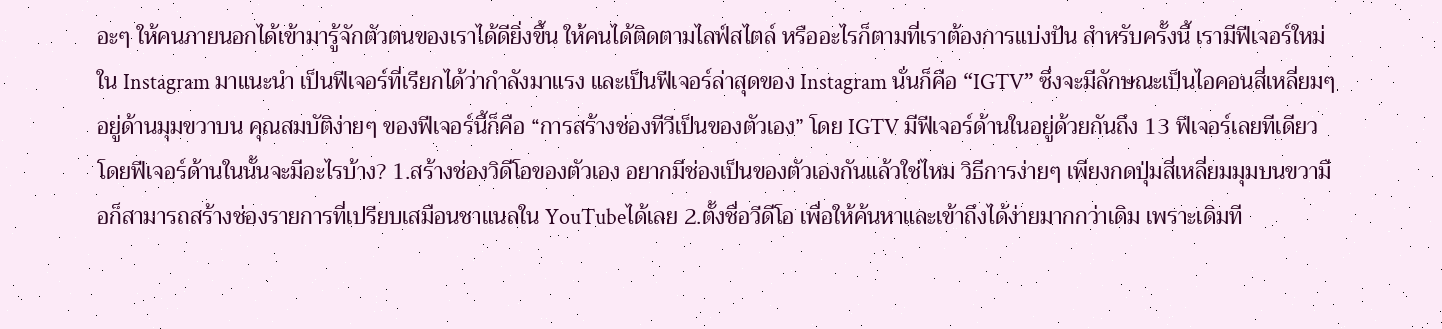อะๆ ให้คนภายนอกได้เข้ามารู้จักตัวตนของเราได้ดียิ่งขึ้น ให้คนได้ติดตามไลฟ์สไตล์ หรืออะไรก็ตามที่เราต้องการแบ่งปัน สำหรับครั้งนี้ เรามีฟีเจอร์ใหม่ใน Instagram มาแนะนำ เป็นฟีเจอร์ที่เรียกได้ว่ากำลังมาแรง และเป็นฟีเจอร์ล่าสุดของ Instagram นั่นก็คือ “IGTV” ซึ่งจะมีลักษณะเป็นไอคอนสี่เหลี่ยมๆอยู่ด้านมุมขวาบน คุณสมบัติง่ายๆ ของฟีเจอร์นี้ก็คือ “การสร้างช่องทีวีเป็นของตัวเอง” โดย IGTV มีฟีเจอร์ด้านในอยู่ด้วยกันถึง 13 ฟีเจอร์เลยทีเดียว โดยฟีเจอร์ด้านในนั้นจะมีอะไรบ้าง? 1.สร้างช่องวิดีโอของตัวเอง อยากมีช่องเป็นของตัวเองกันแล้วใช่ไหม วิธีการง่ายๆ เพียงกดปุ่มสี่เหลี่ยมมุมบนขวามือก็สามารถสร้างช่องรายการที่เปรียบเสมือนชาแนลใน YouTubeได้เลย 2.ตั้งชื่อวีดีโอ เพื่อให้ค้นหาและเข้าถึงได้ง่ายมากกว่าเดิม เพราะเดิมที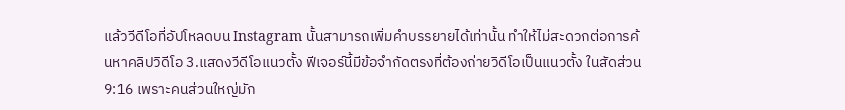แล้ววีดีโอที่อัปโหลดบน Instagram นั้นสามารถเพิ่มคำบรรยายได้เท่านั้น ทำให้ไม่สะดวกต่อการค้นหาคลิปวิดีโอ 3.แสดงวีดีโอแนวตั้ง ฟีเจอร์นี้มีข้อจำกัดตรงที่ต้องถ่ายวิดีโอเป็นแนวตั้ง ในสัดส่วน 9:16 เพราะคนส่วนใหญ่มัก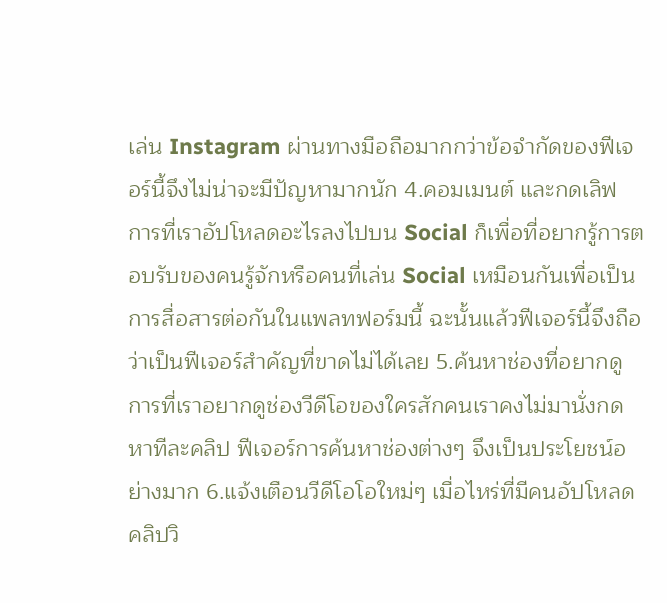เล่น Instagram ผ่านทางมือถือมากกว่าข้อจำกัดของฟีเจอร์นี้จึงไม่น่าจะมีปัญหามากนัก 4.คอมเมนต์ และกดเลิฟ การที่เราอัปโหลดอะไรลงไปบน Social ก็เพื่อที่อยากรู้การตอบรับของคนรู้จักหรือคนที่เล่น Social เหมือนกันเพื่อเป็นการสื่อสารต่อกันในแพลทฟอร์มนี้ ฉะนั้นแล้วฟีเจอร์นี้จึงถือว่าเป็นฟีเจอร์สำคัญที่ขาดไม่ได้เลย 5.ค้นหาช่องที่อยากดู การที่เราอยากดูช่องวีดีโอของใครสักคนเราคงไม่มานั่งกดหาทีละคลิป ฟีเจอร์การค้นหาช่องต่างๆ จึงเป็นประโยชน์อย่างมาก 6.แจ้งเตือนวีดีโอโอใหม่ๆ เมื่อไหร่ที่มีคนอัปโหลดคลิปวิ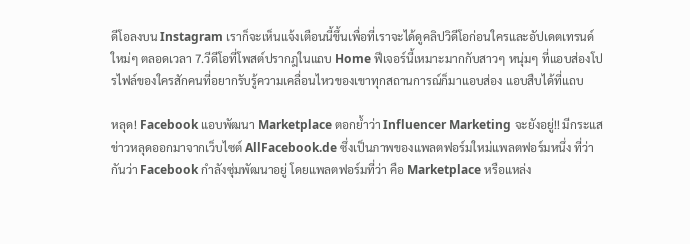ดีโอลงบน Instagram เราก็จะเห็นแจ้งเตือนนี้ขึ้นเพื่อที่เราจะได้ดูคลิปวิดีโอก่อนใครและอัปเดตเทรนด์ใหม่ๆ ตลอดเวลา 7.วีดีโอที่โพสต์ปรากฎในแถบ Home ฟีเจอร์นี้เหมาะมากกับสาวๆ หนุ่มๆ ที่แอบส่องโปรไฟล์ของใครสักคนที่อยากรับรู้ความเคลื่อนไหวของเขาทุกสถานการณ์ก็มาแอบส่อง แอบสืบได้ที่แถบ

หลุด! Facebook แอบพัฒนา Marketplace ตอกย้ำว่า Influencer Marketing จะยังอยู่!! มีกระแสข่าวหลุดออกมาจากเว็บไซต์ AllFacebook.de ซึ่งเป็นภาพของแพลตฟอร์มใหม่แพลตฟอร์มหนึ่ง ที่ว่ากันว่า Facebook กำลังซุ่มพัฒนาอยู่ โดยแพลตฟอร์มที่ว่า คือ Marketplace หรือแหล่ง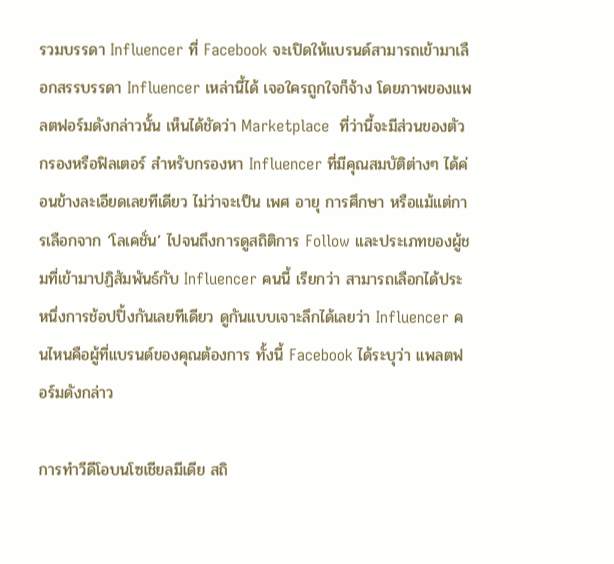รวมบรรดา Influencer ที่ Facebook จะเปิดให้แบรนด์สามารถเข้ามาเลือกสรรบรรดา Influencer เหล่านี้ได้ เจอใครถูกใจก็จ้าง โดยภาพของแพลตฟอร์มดังกล่าวนั้น เห็นได้ชัดว่า Marketplace  ที่ว่านี้จะมีส่วนของตัวกรองหรือฟิลเตอร์ สำหรับกรองหา Influencer ที่มีคุณสมบัติต่างๆ ได้ค่อนข้างละเอียดเลยทีเดียว ไม่ว่าจะเป็น เพศ อายุ การศึกษา หรือแม้แต่การเลือกจาก ‘โลเคชั่น’ ไปจนถึงการดูสถิติการ Follow และประเภทของผู้ชมที่เข้ามาปฏิสัมพันธ์กับ Influencer คนนี้ เรียกว่า สามารถเลือกได้ประหนึ่งการช้อปปิ้งกันเลยทีเดียว ดูกันแบบเจาะลึกได้เลยว่า Influencer คนไหนคือผู้ที่แบรนด์ของคุณต้องการ ทั้งนี้ Facebook ได้ระบุว่า แพลตฟอร์มดังกล่าว

การทำวีดีโอบนโซเชียลมีเดีย สถิ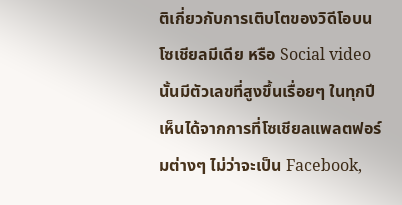ติเกี่ยวกับการเติบโตของวิดีโอบนโซเชียลมีเดีย หรือ Social video นั้นมีตัวเลขที่สูงขึ้นเรื่อยๆ ในทุกปี เห็นได้จากการที่โซเชียลแพลตฟอร์มต่างๆ ไม่ว่าจะเป็น Facebook,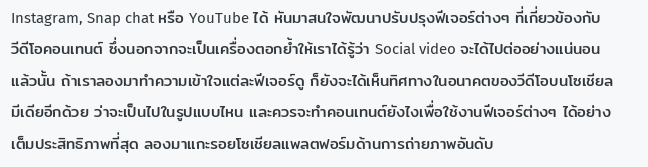Instagram, Snap chat หรือ YouTube ได้ หันมาสนใจพัฒนาปรับปรุงฟีเจอร์ต่างๆ ที่เกี่ยวข้องกับวีดีโอคอนเทนต์ ซึ่งนอกจากจะเป็นเครื่องตอกย้ำให้เราได้รู้ว่า Social video จะได้ไปต่ออย่างแน่นอนแล้วนั้น ถ้าเราลองมาทำความเข้าใจแต่ละฟีเจอร์ดู ก็ยังจะได้เห็นทิศทางในอนาคตของวีดีโอบนโซเชียลมีเดียอีกด้วย ว่าจะเป็นไปในรูปแบบไหน และควรจะทำคอนเทนต์ยังไงเพื่อใช้งานฟีเจอร์ต่างๆ ได้อย่างเต็มประสิทธิภาพที่สุด ลองมาแกะรอยโซเชียลแพลตฟอร์มด้านการถ่ายภาพอันดับ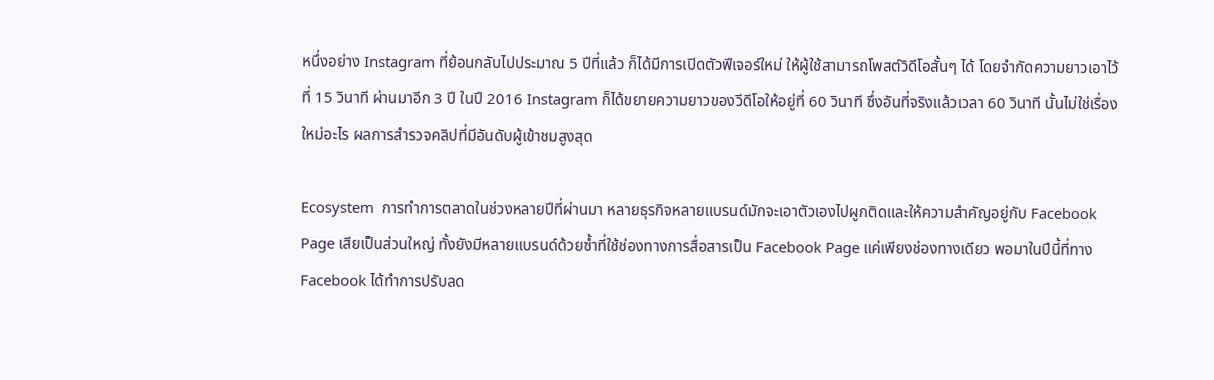หนึ่งอย่าง Instagram ที่ย้อนกลับไปประมาณ 5 ปีที่แล้ว ก็ได้มีการเปิดตัวฟีเจอร์ใหม่ ให้ผู้ใช้สามารถโพสต์วิดีโอสั้นๆ ได้ โดยจำกัดความยาวเอาไว้ที่ 15 วินาที ผ่านมาอีก 3 ปี ในปี 2016 Instagram ก็ได้ขยายความยาวของวีดีโอให้อยู่ที่ 60 วินาที ซึ่งอันที่จริงแล้วเวลา 60 วินาที นั้นไม่ใช่เรื่องใหม่อะไร ผลการสำรวจคลิปที่มีอันดับผู้เข้าชมสูงสุด

Ecosystem  การทำการตลาดในช่วงหลายปีที่ผ่านมา หลายธุรกิจหลายแบรนด์มักจะเอาตัวเองไปผูกติดและให้ความสำคัญอยู่กับ Facebook Page เสียเป็นส่วนใหญ่ ทั้งยังมีหลายแบรนด์ด้วยซ้ำที่ใช้ช่องทางการสื่อสารเป็น Facebook Page แค่เพียงช่องทางเดียว พอมาในปีนี้ที่ทาง Facebook ได้ทำการปรับลด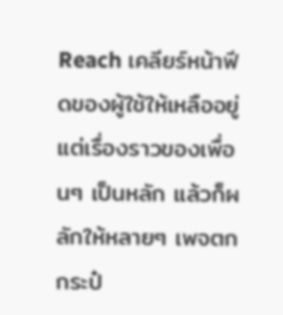Reach เคลียร์หน้าฟีดของผู้ใช้ให้เหลืออยู่แต่เรื่องราวของเพื่อนๆ เป็นหลัก แล้วก็ผลักให้หลายๆ เพจตกกระป๋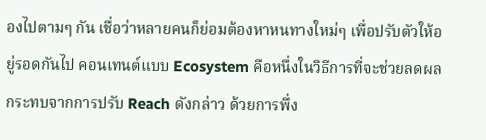องไปตามๆ กัน เชื่อว่าหลายคนก็ย่อมต้องหาหนทางใหม่ๆ เพื่อปรับตัวให้อยู่รอดกันไป คอนเทนต์แบบ Ecosystem คือหนึ่งในวิธีการที่จะช่วยลดผลกระทบจากการปรับ Reach ดังกล่าว ด้วยการพึ่ง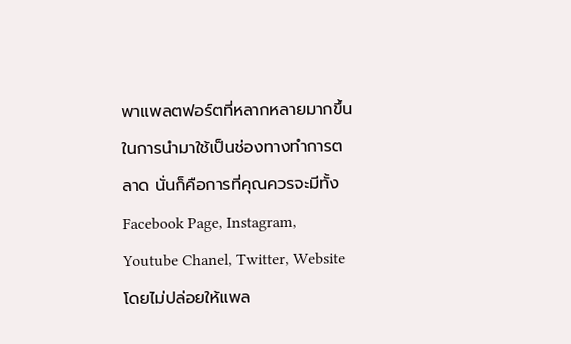พาแพลตฟอร์ตที่หลากหลายมากขึ้นในการนำมาใช้เป็นช่องทางทำการตลาด นั่นก็คือการที่คุณควรจะมีทั้ง Facebook Page, Instagram, Youtube Chanel, Twitter, Website โดยไม่ปล่อยให้แพล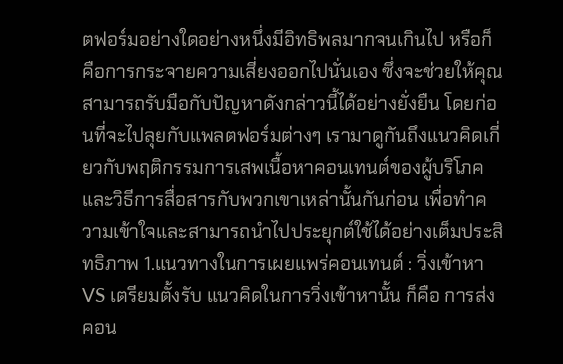ตฟอร์มอย่างใดอย่างหนึ่งมีอิทธิพลมากจนเกินไป หรือก็คือการกระจายความเสี่ยงออกไปนั่นเอง ซึ่งจะช่วยให้คุณสามารถรับมือกับปัญหาดังกล่าวนี้ได้อย่างยั่งยืน โดยก่อนที่จะไปลุยกับแพลตฟอร์มต่างๆ เรามาดูกันถึงแนวคิดเกี่ยวกับพฤติกรรมการเสพเนื้อหาคอนเทนต์ของผู้บริโภค และวิธีการสื่อสารกับพวกเขาเหล่านั้นกันก่อน เพื่อทำความเข้าใจและสามารถนำไปประยุกต์ใช้ได้อย่างเต็มประสิทธิภาพ 1.แนวทางในการเผยแพร่คอนเทนต์ : วิ่งเข้าหา VS เตรียมตั้งรับ แนวคิดในการวิ่งเข้าหานั้น ก็คือ การส่งคอน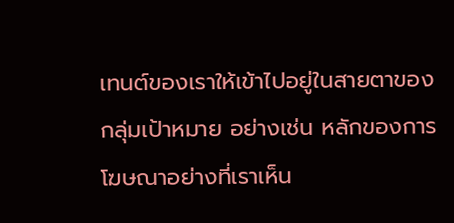เทนต์ของเราให้เข้าไปอยู่ในสายตาของกลุ่มเป้าหมาย อย่างเช่น หลักของการโฆษณาอย่างที่เราเห็น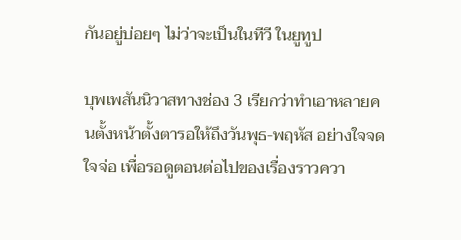กันอยู่บ่อยๆ ไม่ว่าจะเป็นในทีวี ในยูทูป

บุพเพสันนิวาสทางช่อง 3 เรียกว่าทำเอาหลายคนตั้งหน้าตั้งตารอให้ถึงวันพุธ-พฤหัส อย่างใจจดใจจ่อ เพื่อรอดูตอนต่อไปของเรื่องราวควา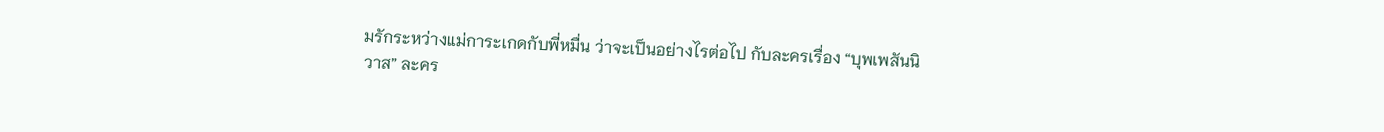มรักระหว่างแม่การะเกดกับพี่หมื่น ว่าจะเป็นอย่างไรต่อไป กับละครเรื่อง “บุพเพสันนิวาส” ละคร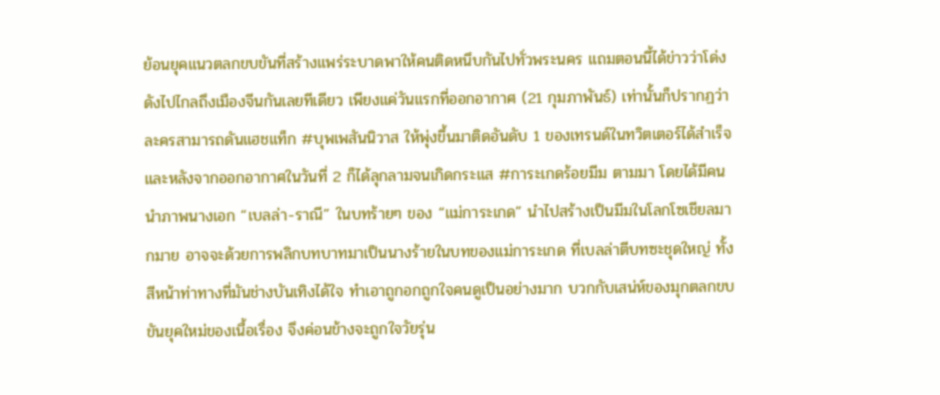ย้อนยุคแนวตลกขบขันที่สร้างแพร่ระบาดพาให้คนติดหนึบกันไปทั่วพระนคร แถมตอนนี้ได้ข่าวว่าโด่งดังไปไกลถึงเมืองจีนกันเลยทีเดียว เพียงแค่วันแรกที่ออกอากาศ (21 กุมภาพันธ์) เท่านั้นก็ปรากฏว่าละครสามารถดันแฮชแท็ก #บุพเพสันนิวาส ให้พุ่งขึ้นมาติดอันดับ 1 ของเทรนด์ในทวิตเตอร์ได้สำเร็จ และหลังจากออกอากาศในวันที่ 2 ก็ได้ลุกลามจนเกิดกระแส #การะเกดร้อยมีม ตามมา โดยได้มีคนนำภาพนางเอก “เบลล่า-ราณี” ในบทร้ายๆ ของ “แม่การะเกด” นำไปสร้างเป็นมีมในโลกโซเชียลมากมาย อาจจะด้วยการพลิกบทบาทมาเป็นนางร้ายในบทของแม่การะเกด ที่เบลล่าตีบทซะชุดใหญ่ ทั้งสีหน้าท่าทางที่มันช่างบันเทิงได้ใจ ทำเอาถูกอกถูกใจคนดูเป็นอย่างมาก บวกกับเสน่ห์ของมุกตลกขบขันยุคใหม่ของเนื้อเรื่อง จึงค่อนข้างจะถูกใจวัยรุ่น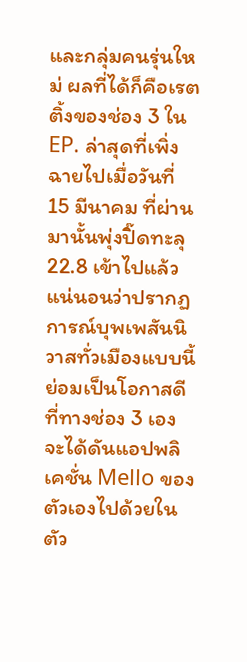และกลุ่มคนรุ่นใหม่ ผลที่ได้ก็คือเรตติ้งของช่อง 3 ใน EP. ล่าสุดที่เพิ่งฉายไปเมื่อวันที่ 15 มีนาคม ที่ผ่านมานั้นพุ่งปิ๊ดทะลุ 22.8 เข้าไปแล้ว แน่นอนว่าปรากฏการณ์บุพเพสันนิวาสทั่วเมืองแบบนี้ย่อมเป็นโอกาสดีที่ทางช่อง 3 เอง จะได้ดันแอปพลิเคชั่น Mello ของตัวเองไปด้วยในตัว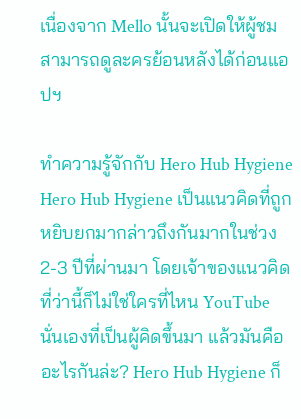เนื่องจาก Mello นั้นจะเปิดให้ผู้ชมสามารถดูละครย้อนหลังได้ก่อนแอปฯ

ทำความรู้จักกับ Hero Hub Hygiene  Hero Hub Hygiene เป็นแนวคิดที่ถูกหยิบยกมากล่าวถึงกันมากในช่วง 2-3 ปีที่ผ่านมา โดยเจ้าของแนวคิดที่ว่านี้ก็ไม่ใช่ใครที่ไหน YouTube นั่นเองที่เป็นผู้คิดขึ้นมา แล้วมันคืออะไรกันล่ะ? Hero Hub Hygiene ก็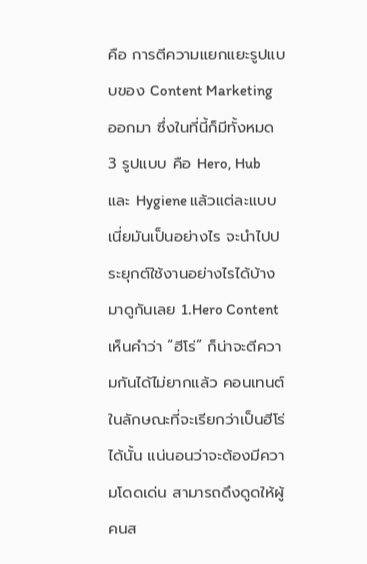คือ การตีความแยกแยะรูปแบบของ Content Marketing ออกมา ซึ่งในที่นี้ก็มีทั้งหมด 3 รูปแบบ คือ Hero, Hub และ Hygiene แล้วแต่ละแบบเนี่ยมันเป็นอย่างไร จะนำไปประยุกต์ใช้งานอย่างไรได้บ้าง มาดูกันเลย 1.Hero Content เห็นคำว่า “ฮีโร่” ก็น่าจะตีความกันได้ไม่ยากแล้ว คอนเทนต์ในลักษณะที่จะเรียกว่าเป็นฮีโร่ได้นั้น แน่นอนว่าจะต้องมีความโดดเด่น สามารถดึงดูดให้ผู้คนส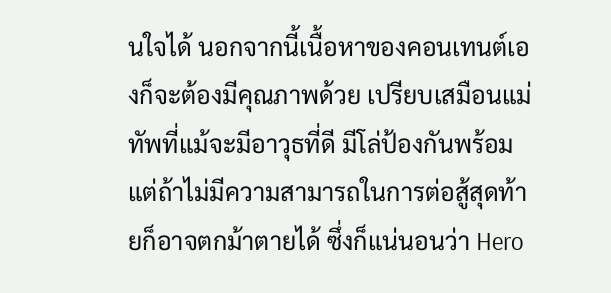นใจได้ นอกจากนี้เนื้อหาของคอนเทนต์เองก็จะต้องมีคุณภาพด้วย เปรียบเสมือนแม่ทัพที่แม้จะมีอาวุธที่ดี มีโล่ป้องกันพร้อม แต่ถ้าไม่มีความสามารถในการต่อสู้สุดท้ายก็อาจตกม้าตายได้ ซึ่งก็แน่นอนว่า Hero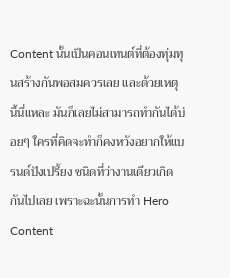Content นั้นเป็นคอนเทนต์ที่ต้องทุ่มทุนสร้างกันพอสมควรเลย และด้วยเหตุนี้นี่แหละ มันก็เลยไม่สามารถทำกันได้บ่อยๆ ใครที่คิดจะทำก็คงหวังอยากให้แบรนด์ปังเปรี้ยง ชนิดที่ว่างานเดียวเกิดกันไปเลย เพราะฉะนั้นการทำ Hero Content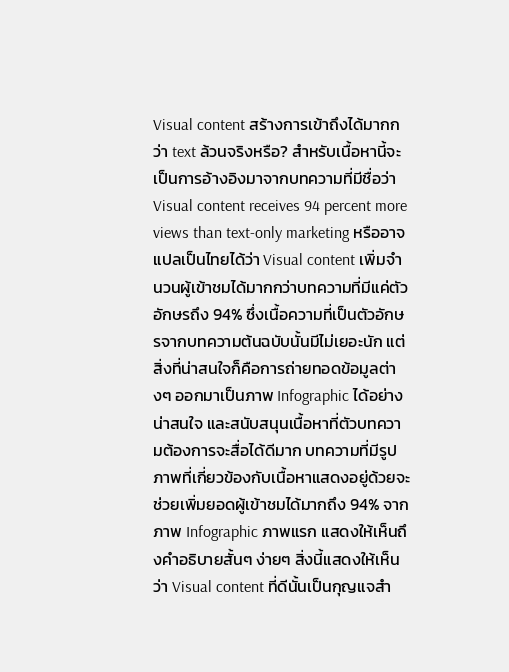Visual content สร้างการเข้าถึงได้มากกว่า text ล้วนจริงหรือ? สำหรับเนื้อหานี้จะเป็นการอ้างอิงมาจากบทความที่มีชื่อว่า Visual content receives 94 percent more views than text-only marketing หรืออาจแปลเป็นไทยได้ว่า Visual content เพิ่มจำนวนผู้เข้าชมได้มากกว่าบทความที่มีแค่ตัวอักษรถึง 94% ซึ่งเนื้อความที่เป็นตัวอักษรจากบทความต้นฉบับนั้นมีไม่เยอะนัก แต่สิ่งที่น่าสนใจก็คือการถ่ายทอดข้อมูลต่างๆ ออกมาเป็นภาพ Infographic ได้อย่างน่าสนใจ และสนับสนุนเนื้อหาที่ตัวบทความต้องการจะสื่อได้ดีมาก บทความที่มีรูปภาพที่เกี่ยวข้องกับเนื้อหาแสดงอยู่ด้วยจะช่วยเพิ่มยอดผู้เข้าชมได้มากถึง 94% จากภาพ Infographic ภาพแรก แสดงให้เห็นถึงคำอธิบายสั้นๆ ง่ายๆ สิ่งนี้แสดงให้เห็นว่า Visual content ที่ดีนั้นเป็นกุญแจสำ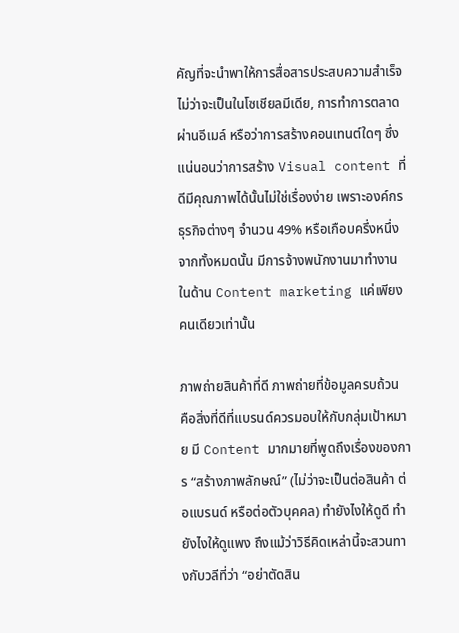คัญที่จะนำพาให้การสื่อสารประสบความสำเร็จ ไม่ว่าจะเป็นในโซเชียลมีเดีย, การทำการตลาดผ่านอีเมล์ หรือว่าการสร้างคอนเทนต์ใดๆ ซึ่งแน่นอนว่าการสร้าง Visual content ที่ดีมีคุณภาพได้นั้นไม่ใช่เรื่องง่าย เพราะองค์กรธุรกิจต่างๆ จำนวน 49% หรือเกือบครึ่งหนึ่งจากทั้งหมดนั้น มีการจ้างพนักงานมาทำงานในด้าน Content marketing แค่เพียงคนเดียวเท่านั้น

ภาพถ่ายสินค้าที่ดี ภาพถ่ายที่ข้อมูลครบถ้วน คือสิ่งที่ดีที่แบรนด์ควรมอบให้กับกลุ่มเป้าหมาย มี Content มากมายที่พูดถึงเรื่องของการ “สร้างภาพลักษณ์” (ไม่ว่าจะเป็นต่อสินค้า ต่อแบรนด์ หรือต่อตัวบุคคล) ทำยังไงให้ดูดี ทำยังไงให้ดูแพง ถึงแม้ว่าวิธีคิดเหล่านี้จะสวนทางกับวลีที่ว่า “อย่าตัดสิน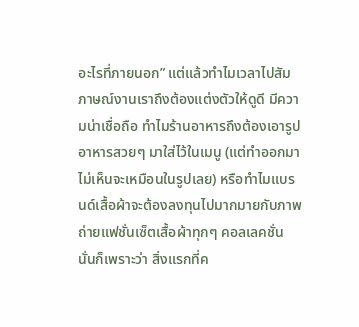อะไรที่ภายนอก” แต่แล้วทำไมเวลาไปสัมภาษณ์งานเราถึงต้องแต่งตัวให้ดูดี มีความน่าเชื่อถือ ทำไมร้านอาหารถึงต้องเอารูปอาหารสวยๆ มาใส่ไว้ในเมนู (แต่ทำออกมาไม่เห็นจะเหมือนในรูปเลย) หรือทำไมแบรนด์เสื้อผ้าจะต้องลงทุนไปมากมายกับภาพถ่ายแฟชั่นเซ็ตเสื้อผ้าทุกๆ คอลเลคชั่น นั่นก็เพราะว่า สิ่งแรกที่ค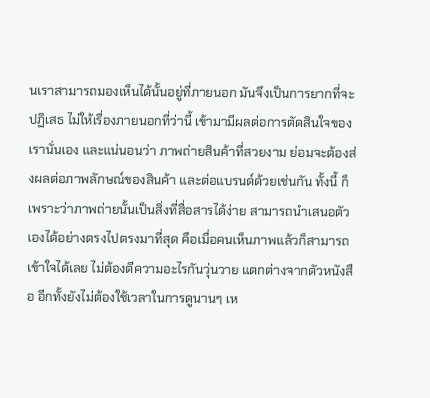นเราสามารถมองเห็นได้นั้นอยู่ที่ภายนอก มันจึงเป็นการยากที่จะปฏิเสธ ไม่ให้เรื่องภายนอกที่ว่านี้ เข้ามามีผลต่อการตัดสินใจของเรานั่นเอง และแน่นอนว่า ภาพถ่ายสินค้าที่สวยงาม ย่อมจะต้องส่งผลต่อภาพลักษณ์ของสินค้า และต่อแบรนด์ด้วยเช่นกัน ทั้งนี้ ก็เพราะว่าภาพถ่ายนั้นเป็นสิ่งที่สื่อสารได้ง่าย สามารถนำเสนอตัวเองได้อย่างตรงไปตรงมาที่สุด คือเมื่อคนเห็นภาพแล้วก็สามารถเข้าใจได้เลย ไม่ต้องตีความอะไรกันวุ่นวาย แตกต่างจากตัวหนังสือ อีกทั้งยังไม่ต้องใช้เวลาในการดูนานๆ เห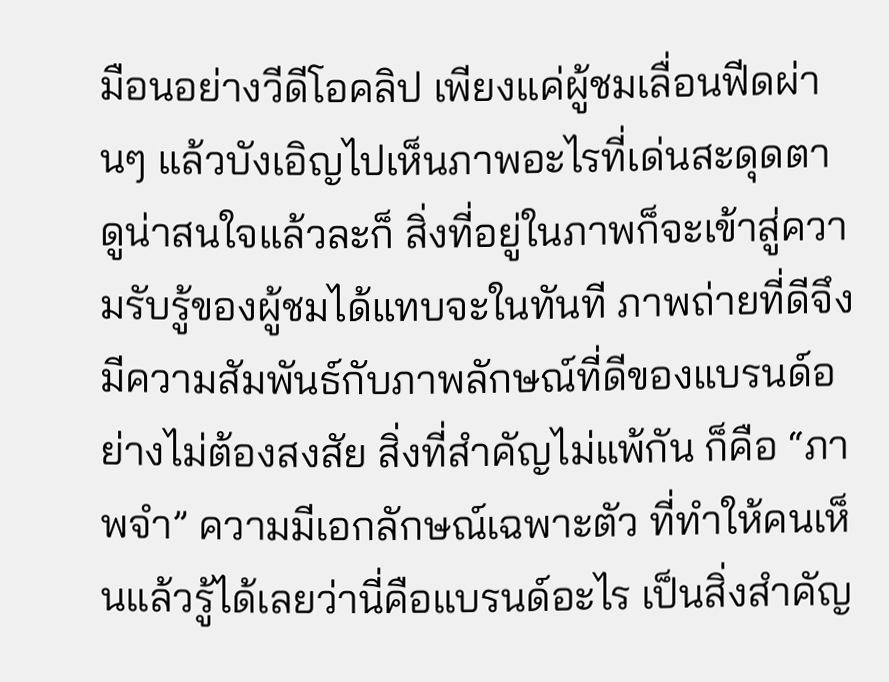มือนอย่างวีดีโอคลิป เพียงแค่ผู้ชมเลื่อนฟีดผ่านๆ แล้วบังเอิญไปเห็นภาพอะไรที่เด่นสะดุดตา ดูน่าสนใจแล้วละก็ สิ่งที่อยู่ในภาพก็จะเข้าสู่ความรับรู้ของผู้ชมได้แทบจะในทันที ภาพถ่ายที่ดีจึงมีความสัมพันธ์กับภาพลักษณ์ที่ดีของแบรนด์อย่างไม่ต้องสงสัย สิ่งที่สำคัญไม่แพ้กัน ก็คือ “ภาพจำ” ความมีเอกลักษณ์เฉพาะตัว ที่ทำให้คนเห็นแล้วรู้ได้เลยว่านี่คือแบรนด์อะไร เป็นสิ่งสำคัญ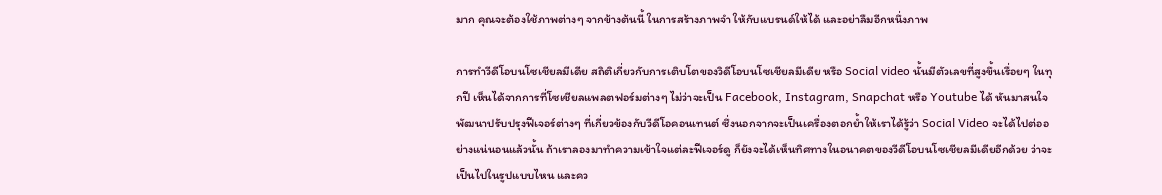มาก คุณจะต้องใช้ภาพต่างๆ จากข้างต้นนี้ ในการสร้างภาพจำ ให้กับแบรนด์ให้ได้ และอย่าลืมอีกหนึ่งภาพ

การทำวีดีโอบนโซเชียลมีเดีย สถิติเกี่ยวกับการเติบโตของวิดีโอบนโซเชียลมีเดีย หรือ Social video นั้นมีตัวเลขที่สูงขึ้นเรื่อยๆ ในทุกปี เห็นได้จากการที่โซเชียลแพลตฟอร์มต่างๆ ไม่ว่าจะเป็น Facebook, Instagram, Snapchat หรือ Youtube ได้ หันมาสนใจพัฒนาปรับปรุงฟีเจอร์ต่างๆ ที่เกี่ยวข้องกับวีดีโอคอนเทนต์ ซึ่งนอกจากจะเป็นเครื่องตอกย้ำให้เราได้รู้ว่า Social Video จะได้ไปต่ออย่างแน่นอนแล้วนั้น ถ้าเราลองมาทำความเข้าใจแต่ละฟีเจอร์ดู ก็ยังจะได้เห็นทิศทางในอนาคตของวีดีโอบนโซเชียลมีเดียอีกด้วย ว่าจะเป็นไปในรูปแบบไหน และคว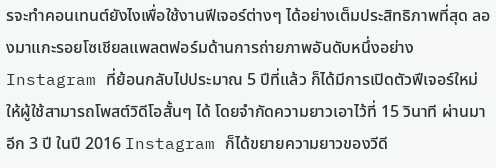รจะทำคอนเทนต์ยังไงเพื่อใช้งานฟีเจอร์ต่างๆ ได้อย่างเต็มประสิทธิภาพที่สุด ลองมาแกะรอยโซเชียลแพลตฟอร์มด้านการถ่ายภาพอันดับหนึ่งอย่าง Instagram ที่ย้อนกลับไปประมาณ 5 ปีที่แล้ว ก็ได้มีการเปิดตัวฟีเจอร์ใหม่ ให้ผู้ใช้สามารถโพสต์วิดีโอสั้นๆ ได้ โดยจำกัดความยาวเอาไว้ที่ 15 วินาที ผ่านมาอีก 3 ปี ในปี 2016 Instagram ก็ได้ขยายความยาวของวีดี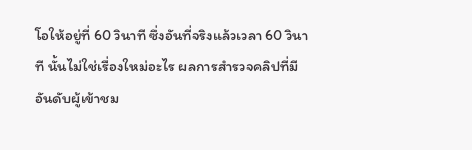โอให้อยู่ที่ 60 วินาที ซึ่งอันที่จริงแล้วเวลา 60 วินาที นั้นไม่ใช่เรื่องใหม่อะไร ผลการสำรวจคลิปที่มีอันดับผู้เข้าชม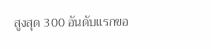สูงสุด 300 อันดับแรกขอ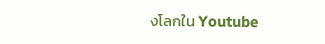งโลกใน Youtube